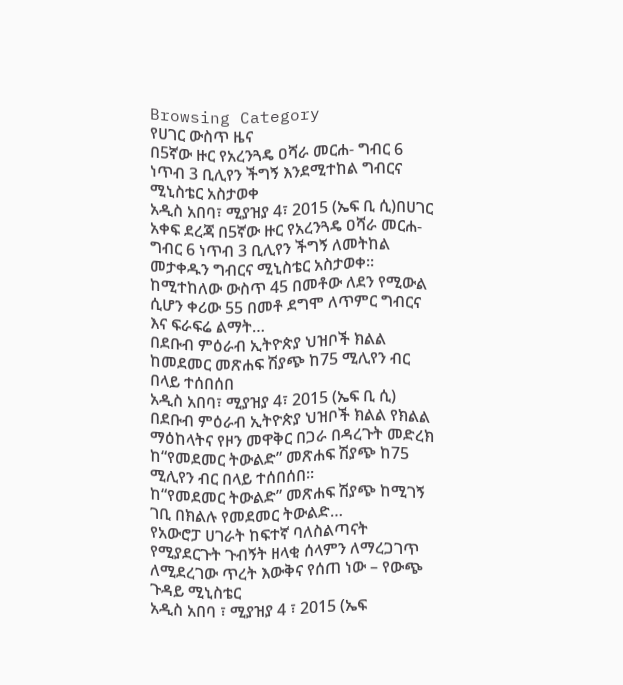Browsing Category
የሀገር ውስጥ ዜና
በ5ኛው ዙር የአረንጓዴ ዐሻራ መርሐ- ግብር 6 ነጥብ 3 ቢሊየን ችግኝ እንደሚተከል ግብርና ሚኒስቴር አስታወቀ
አዲስ አበባ፣ ሚያዝያ 4፣ 2015 (ኤፍ ቢ ሲ)በሀገር አቀፍ ደረጃ በ5ኛው ዙር የአረንጓዴ ዐሻራ መርሐ-ግብር 6 ነጥብ 3 ቢሊየን ችግኝ ለመትከል መታቀዱን ግብርና ሚኒስቴር አስታወቀ፡፡
ከሚተከለው ውስጥ 45 በመቶው ለደን የሚውል ሲሆን ቀሪው 55 በመቶ ደግሞ ለጥምር ግብርና እና ፍራፍሬ ልማት…
በደቡብ ምዕራብ ኢትዮጵያ ህዝቦች ክልል ከመደመር መጽሐፍ ሽያጭ ከ75 ሚሊየን ብር በላይ ተሰበሰበ
አዲስ አበባ፣ ሚያዝያ 4፣ 2015 (ኤፍ ቢ ሲ) በደቡብ ምዕራብ ኢትዮጵያ ህዝቦች ክልል የክልል ማዕከላትና የዞን መዋቅር በጋራ በዳረጉት መድረክ ከ“የመደመር ትውልድ” መጽሐፍ ሽያጭ ከ75 ሚሊየን ብር በላይ ተሰበሰበ፡፡
ከ“የመደመር ትውልድ” መጽሐፍ ሽያጭ ከሚገኝ ገቢ በክልሉ የመደመር ትውልድ…
የአውሮፓ ሀገራት ከፍተኛ ባለስልጣናት የሚያደርጉት ጉብኝት ዘላቂ ሰላምን ለማረጋገጥ ለሚደረገው ጥረት እውቅና የሰጠ ነው – የውጭ ጉዳይ ሚኒስቴር
አዲስ አበባ ፣ ሚያዝያ 4 ፣ 2015 (ኤፍ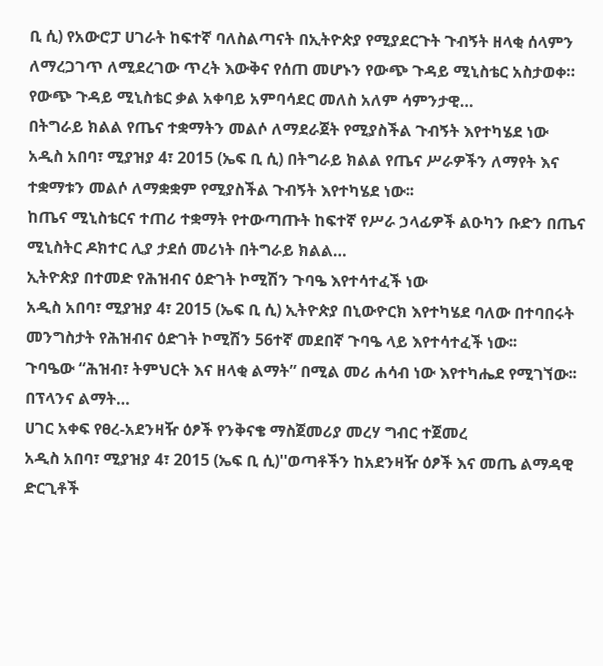ቢ ሲ) የአውሮፓ ሀገራት ከፍተኛ ባለስልጣናት በኢትዮጵያ የሚያደርጉት ጉብኝት ዘላቂ ሰላምን ለማረጋገጥ ለሚደረገው ጥረት እውቅና የሰጠ መሆኑን የውጭ ጉዳይ ሚኒስቴር አስታወቀ።
የውጭ ጉዳይ ሚኒስቴር ቃል አቀባይ አምባሳደር መለስ አለም ሳምንታዊ…
በትግራይ ክልል የጤና ተቋማትን መልሶ ለማደራጀት የሚያስችል ጉብኝት እየተካሄደ ነው
አዲስ አበባ፣ ሚያዝያ 4፣ 2015 (ኤፍ ቢ ሲ) በትግራይ ክልል የጤና ሥራዎችን ለማየት እና ተቋማቱን መልሶ ለማቋቋም የሚያስችል ጉብኝት እየተካሄደ ነው፡፡
ከጤና ሚኒስቴርና ተጠሪ ተቋማት የተውጣጡት ከፍተኛ የሥራ ኃላፊዎች ልዑካን ቡድን በጤና ሚኒስትር ዶክተር ሊያ ታደሰ መሪነት በትግራይ ክልል…
ኢትዮጵያ በተመድ የሕዝብና ዕድገት ኮሚሽን ጉባዔ እየተሳተፈች ነው
አዲስ አበባ፣ ሚያዝያ 4፣ 2015 (ኤፍ ቢ ሲ) ኢትዮጵያ በኒውዮርክ እየተካሄደ ባለው በተባበሩት መንግስታት የሕዝብና ዕድገት ኮሚሽን 56ተኛ መደበኛ ጉባዔ ላይ እየተሳተፈች ነው፡፡
ጉባዔው “ሕዝብ፣ ትምህርት እና ዘላቂ ልማት” በሚል መሪ ሐሳብ ነው እየተካሔደ የሚገኘው፡፡
በፕላንና ልማት…
ሀገር አቀፍ የፀረ-አደንዛዥ ዕፆች የንቅናቄ ማስጀመሪያ መረሃ ግብር ተጀመረ
አዲስ አበባ፣ ሚያዝያ 4፣ 2015 (ኤፍ ቢ ሲ)''ወጣቶችን ከአደንዛዥ ዕፆች እና መጤ ልማዳዊ ድርጊቶች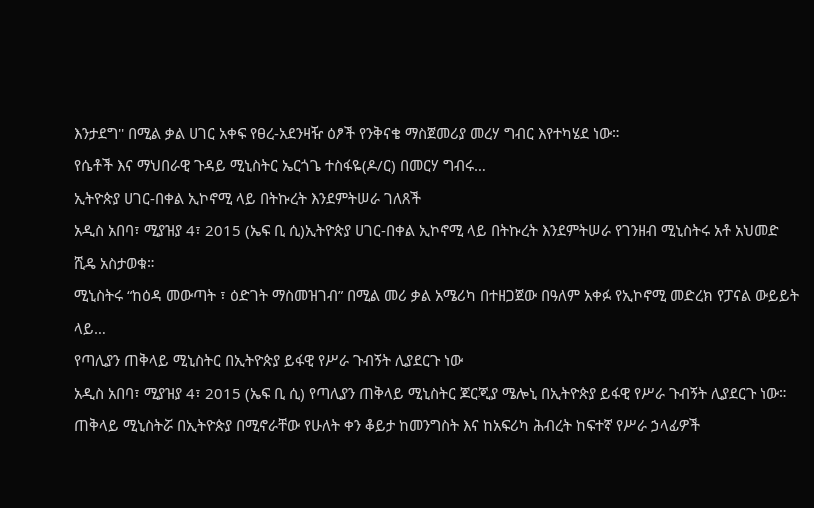እንታደግ'' በሚል ቃል ሀገር አቀፍ የፀረ-አደንዛዥ ዕፆች የንቅናቄ ማስጀመሪያ መረሃ ግብር እየተካሄደ ነው።
የሴቶች እና ማህበራዊ ጉዳይ ሚኒስትር ኤርጎጌ ተስፋዬ(ዶ/ር) በመርሃ ግብሩ…
ኢትዮጵያ ሀገር-በቀል ኢኮኖሚ ላይ በትኩረት እንደምትሠራ ገለጸች
አዲስ አበባ፣ ሚያዝያ 4፣ 2015 (ኤፍ ቢ ሲ)ኢትዮጵያ ሀገር-በቀል ኢኮኖሚ ላይ በትኩረት እንደምትሠራ የገንዘብ ሚኒስትሩ አቶ አህመድ ሺዴ አስታወቁ።
ሚኒስትሩ “ከዕዳ መውጣት ፣ ዕድገት ማስመዝገብ” በሚል መሪ ቃል አሜሪካ በተዘጋጀው በዓለም አቀፉ የኢኮኖሚ መድረክ የፓናል ውይይት ላይ…
የጣሊያን ጠቅላይ ሚኒስትር በኢትዮጵያ ይፋዊ የሥራ ጉብኝት ሊያደርጉ ነው
አዲስ አበባ፣ ሚያዝያ 4፣ 2015 (ኤፍ ቢ ሲ) የጣሊያን ጠቅላይ ሚኒስትር ጆርጂያ ሜሎኒ በኢትዮጵያ ይፋዊ የሥራ ጉብኝት ሊያደርጉ ነው።
ጠቅላይ ሚኒስትሯ በኢትዮጵያ በሚኖራቸው የሁለት ቀን ቆይታ ከመንግስት እና ከአፍሪካ ሕብረት ከፍተኛ የሥራ ኃላፊዎች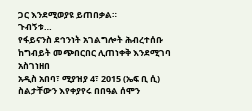ጋር እንደሚወያዩ ይጠበቃል።
ጉብኝቱ…
የፋይናንስ ደኅንነት አገልግሎት ሕብረተሰቡ ከግብይት መጭበርበር ሊጠነቀቅ እንደሚገባ አስገነዘበ
አዲስ አበባ፣ ሚያዝያ 4፣ 2015 (ኤፍ ቢ ሲ) ስልታቸውን እየቀያየሩ በበዓል ሰሞን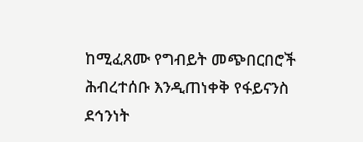ከሚፈጸሙ የግብይት መጭበርበሮች ሕብረተሰቡ እንዲጠነቀቅ የፋይናንስ ደኅንነት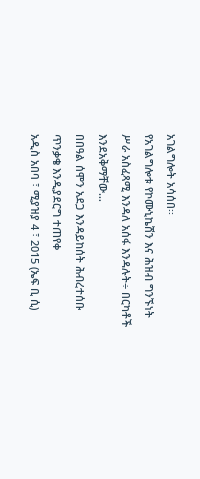አገልግሎት አሳሰበ፡፡
የአገልግሎቱ የኮሙኒኬሽን እና ሕዝብ ግንኙነት ሥራ አስፈጻሚ እንዳለ አሰፋ እንዳሉት÷ በርካቶች እንደአቅማቸው…
በበዓል ሰሞን አደጋ እንዳይከሰት ሕብረተሰቡ ጥንቃቄ እንዲያደርግ ተጠየቀ
አዲስ አበባ ፣ ሚያዝያ 4 ፣ 2015 (ኤፍ ቢ ሲ)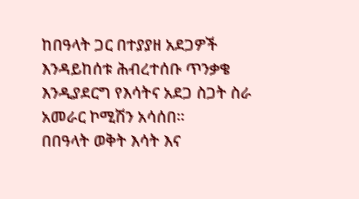ከበዓላት ጋር በተያያዘ አደጋዎች እንዳይከሰቱ ሕብረተሰቡ ጥንቃቄ እንዲያደርግ የእሳትና አደጋ ስጋት ስራ አመራር ኮሚሽን አሳሰበ፡፡
በበዓላት ወቅት እሳት እና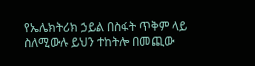የኤሌክትሪክ ኃይል በስፋት ጥቅም ላይ ስለሚውሉ ይህን ተከትሎ በመጪው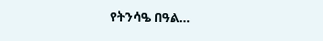የትንሳዔ በዓል…